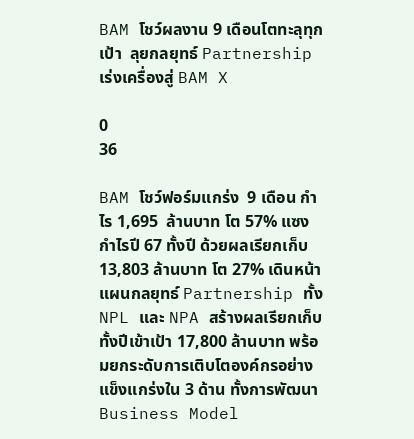BAM โชว์ผลงาน 9 เดือนโตทะลุทุกเป้า  ลุยกลยุทธ์ Partnership เร่งเครื่องสู่ BAM X

0
36

BAM โชว์ฟอร์มแกร่ง  9 เดือน กำไร 1,695  ล้านบาท โต 57% แซงกำไรปี 67 ทั้งปี ด้วยผลเรียกเก็บ 13,803 ล้านบาท โต 27% เดินหน้าแผนกลยุทธ์ Partnership ทั้ง NPL และ NPA สร้างผลเรียกเก็บทั้งปีเข้าเป้า 17,800 ล้านบาท พร้อมยกระดับการเติบโตองค์กรอย่างแข็งแกร่งใน 3 ด้าน ทั้งการพัฒนา Business Model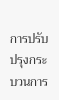การปรับปรุงกระบวนการ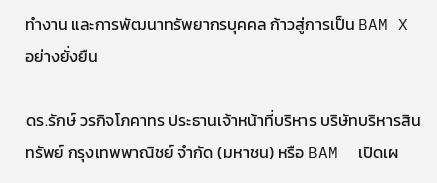ทำงาน และการพัฒนาทรัพยากรบุคคล ก้าวสู่การเป็น BAM X อย่างยั่งยืน

ดร.รักษ์ วรกิจโภคาทร ประธานเจ้าหน้าที่บริหาร บริษัทบริหารสินทรัพย์ กรุงเทพพาณิชย์ จำกัด (มหาชน) หรือ BAM  เปิดเผ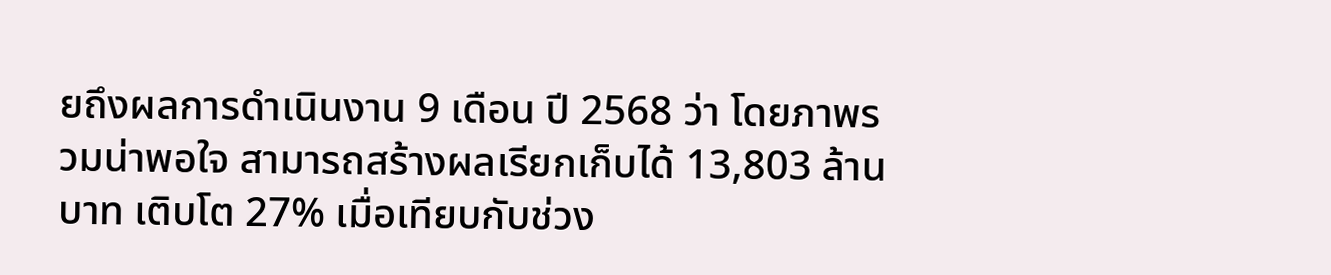ยถึงผลการดำเนินงาน 9 เดือน ปี 2568 ว่า โดยภาพรวมน่าพอใจ สามารถสร้างผลเรียกเก็บได้ 13,803 ล้านบาท เติบโต 27% เมื่อเทียบกับช่วง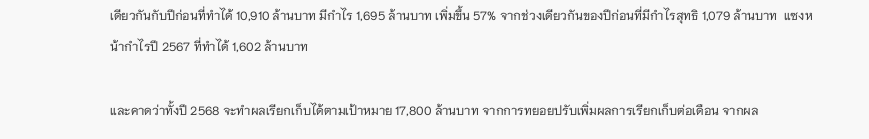เดียวกันกับปีก่อนที่ทำได้ 10,910 ล้านบาท มีกำไร 1,695 ล้านบาท เพิ่มขึ้น 57% จากช่วงเดียวกันของปีก่อนที่มีกำไรสุทธิ 1,079 ล้านบาท  แซงหน้ากำไรปี 2567 ที่ทำได้ 1,602 ล้านบาท

และคาดว่าทั้งปี 2568 จะทำผลเรียกเก็บได้ตามเป้าหมาย 17,800 ล้านบาท จากการทยอยปรับเพิ่มผลการเรียกเก็บต่อเดือน จากผล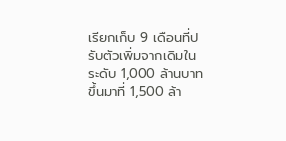เรียกเก็บ 9 เดือนที่ปรับตัวเพิ่มจากเดิมในระดับ 1,000 ล้านบาท ขึ้นมาที่ 1,500 ล้า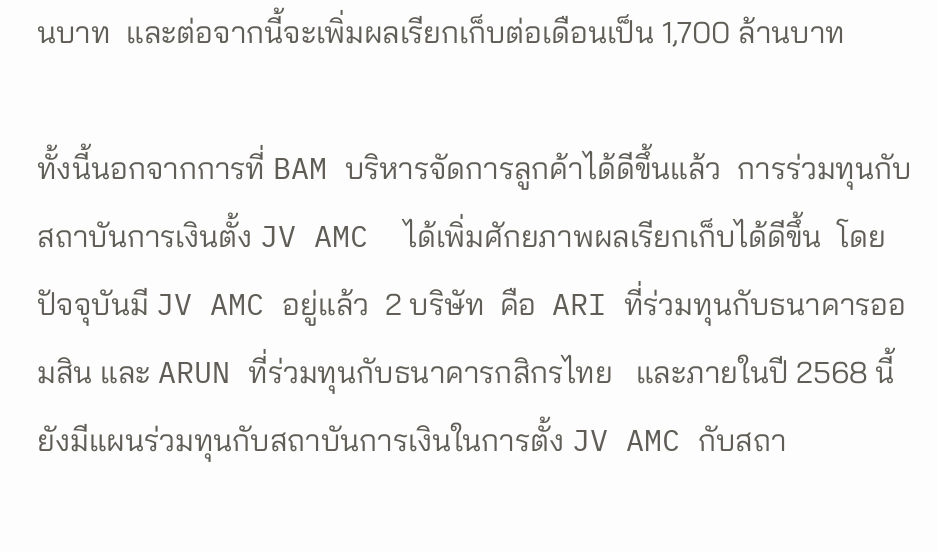นบาท  และต่อจากนี้จะเพิ่มผลเรียกเก็บต่อเดือนเป็น 1,700 ล้านบาท

ทั้งนี้นอกจากการที่ BAM บริหารจัดการลูกค้าได้ดีขึ้นแล้ว  การร่วมทุนกับสถาบันการเงินตั้ง JV AMC  ได้เพิ่มศักยภาพผลเรียกเก็บได้ดีขึ้น  โดยปัจจุบันมี JV AMC อยู่แล้ว  2 บริษัท  คือ  ARI ที่ร่วมทุนกับธนาคารออมสิน และ ARUN ที่ร่วมทุนกับธนาคารกสิกรไทย   และภายในปี 2568 นี้ ยังมีแผนร่วมทุนกับสถาบันการเงินในการตั้ง JV AMC กับสถา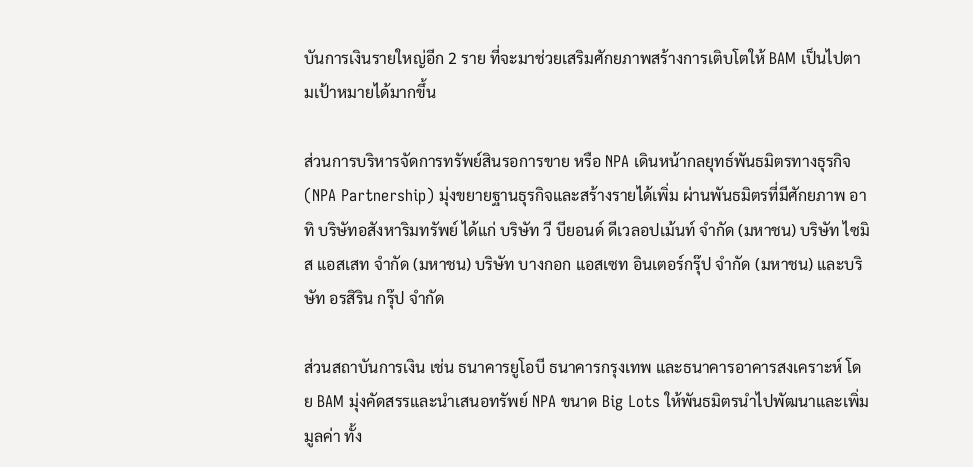บันการเงินรายใหญ่อีก 2 ราย ที่จะมาช่วยเสริมศักยภาพสร้างการเติบโตให้ BAM เป็นไปตามเป้าหมายได้มากขึ้น

ส่วนการบริหารจัดการทรัพย์สินรอการขาย หรือ NPA เดินหน้ากลยุทธ์พันธมิตรทางธุรกิจ (NPA Partnership) มุ่งขยายฐานธุรกิจและสร้างรายได้เพิ่ม ผ่านพันธมิตรที่มีศักยภาพ อาทิ บริษัทอสังหาริมทรัพย์ ได้แก่ บริษัท วี บียอนด์ ดีเวลอปเม้นท์ จำกัด (มหาชน) บริษัท ไซมิส แอสเสท จำกัด (มหาชน) บริษัท บางกอก แอสเซท อินเตอร์กรุ๊ป จำกัด (มหาชน) และบริษัท อรสิริน กรุ๊ป จำกัด

ส่วนสถาบันการเงิน เช่น ธนาคารยูโอบี ธนาคารกรุงเทพ และธนาคารอาคารสงเคราะห์ โดย BAM มุ่งคัดสรรและนำเสนอทรัพย์ NPA ขนาด Big Lots ให้พันธมิตรนำไปพัฒนาและเพิ่มมูลค่า ทั้ง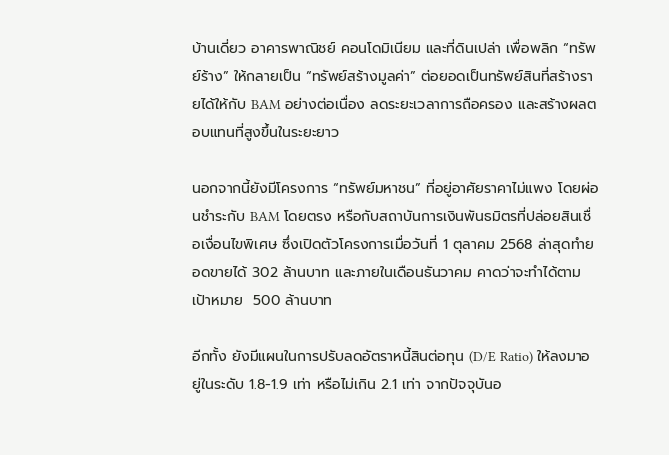บ้านเดี่ยว อาคารพาณิชย์ คอนโดมิเนียม และที่ดินเปล่า เพื่อพลิก “ทรัพย์ร้าง” ให้กลายเป็น “ทรัพย์สร้างมูลค่า” ต่อยอดเป็นทรัพย์สินที่สร้างรายได้ให้กับ BAM อย่างต่อเนื่อง ลดระยะเวลาการถือครอง และสร้างผลตอบแทนที่สูงขึ้นในระยะยาว

นอกจากนี้ยังมีโครงการ “ทรัพย์มหาชน” ที่อยู่อาศัยราคาไม่แพง โดยผ่อนชำระกับ BAM โดยตรง หรือกับสถาบันการเงินพันธมิตรที่ปล่อยสินเชื่อเงื่อนไขพิเศษ ซึ่งเปิดตัวโครงการเมื่อวันที่ 1 ตุลาคม 2568 ล่าสุดทำยอดขายได้ 302 ล้านบาท และภายในเดือนธันวาคม คาดว่าจะทำได้ตามเป้าหมาย  500 ล้านบาท

อีกทั้ง ยังมีแผนในการปรับลดอัตราหนี้สินต่อทุน (D/E Ratio) ให้ลงมาอยู่ในระดับ 1.8-1.9 เท่า หรือไม่เกิน 2.1 เท่า จากปัจจุบันอ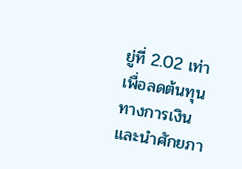ยู่ที่ 2.02 เท่า เพื่อลดต้นทุนทางการเงิน  และนำศักยภา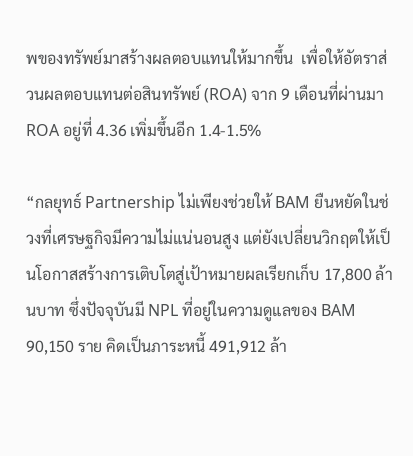พของทรัพย์มาสร้างผลตอบแทนให้มากขึ้น  เพื่อให้อัตราส่วนผลตอบแทนต่อสินทรัพย์ (ROA) จาก 9 เดือนที่ผ่านมา ROA อยู่ที่ 4.36 เพิ่มขึ้นอีก 1.4-1.5%

“กลยุทธ์ Partnership ไม่เพียงช่วยให้ BAM ยืนหยัดในช่วงที่เศรษฐกิจมีความไม่แน่นอนสูง แต่ยังเปลี่ยนวิกฤตให้เป็นโอกาสสร้างการเติบโตสู่เป้าหมายผลเรียกเก็บ 17,800 ล้านบาท ซึ่งปัจจุบันมี NPL ที่อยู่ในความดูแลของ BAM 90,150 ราย คิดเป็นภาระหนี้ 491,912 ล้า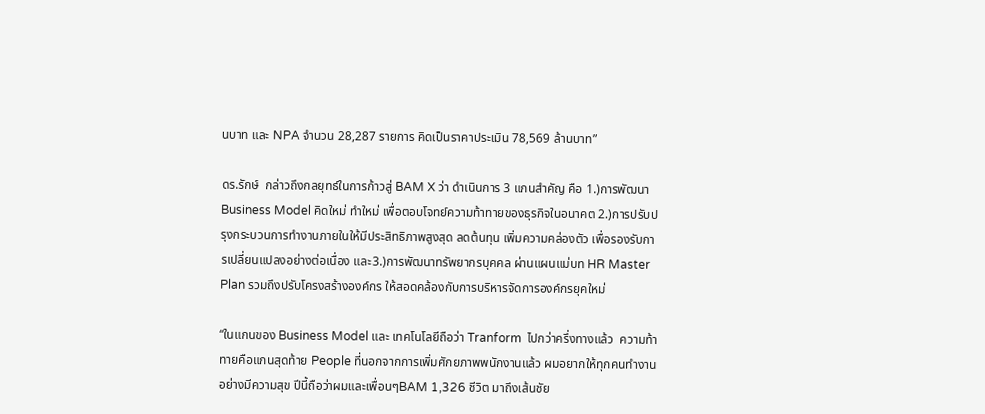นบาท และ NPA จำนวน 28,287 รายการ คิดเป็นราคาประเมิน 78,569 ล้านบาท”

ดร.รักษ์  กล่าวถึงกลยุทธ์ในการก้าวสู่ BAM X ว่า ดำเนินการ 3 แกนสำคัญ คือ 1.)การพัฒนา Business Model คิดใหม่ ทำใหม่ เพื่อตอบโจทย์ความท้าทายของธุรกิจในอนาคต 2.)การปรับปรุงกระบวนการทำงานภายในให้มีประสิทธิภาพสูงสุด ลดต้นทุน เพิ่มความคล่องตัว เพื่อรองรับการเปลี่ยนแปลงอย่างต่อเนื่อง และ3.)การพัฒนาทรัพยากรบุคคล ผ่านแผนแม่บท HR Master Plan รวมถึงปรับโครงสร้างองค์กร ให้สอดคล้องกับการบริหารจัดการองค์กรยุคใหม่

“ในแกนของ Business Model และ เทคโนโลยีถือว่า Tranform  ไปกว่าครึ่งทางแล้ว  ความท้าทายคือแกนสุดท้าย People ที่นอกจากการเพิ่มศักยภาพพนักงานแล้ว ผมอยากให้ทุกคนทำงานอย่างมีความสุข ปีนี้ถือว่าผมและเพื่อนๆBAM 1,326 ชีวิต มาถึงเส้นชัย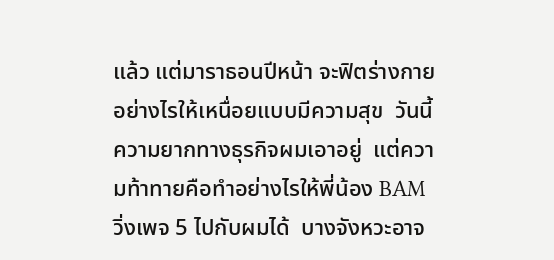แล้ว แต่มาราธอนปีหน้า จะฟิตร่างกายอย่างไรให้เหนื่อยแบบมีความสุข  วันนี้ความยากทางธุรกิจผมเอาอยู่  แต่ความท้าทายคือทำอย่างไรให้พี่น้อง BAM วิ่งเพจ 5 ไปกับผมได้  บางจังหวะอาจ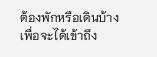ต้องพักหรือเดินบ้าง เพื่อจะได้เข้าถึง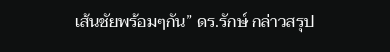เส้นชัยพร้อมๆกัน” ดร.รักษ์ กล่าวสรุป